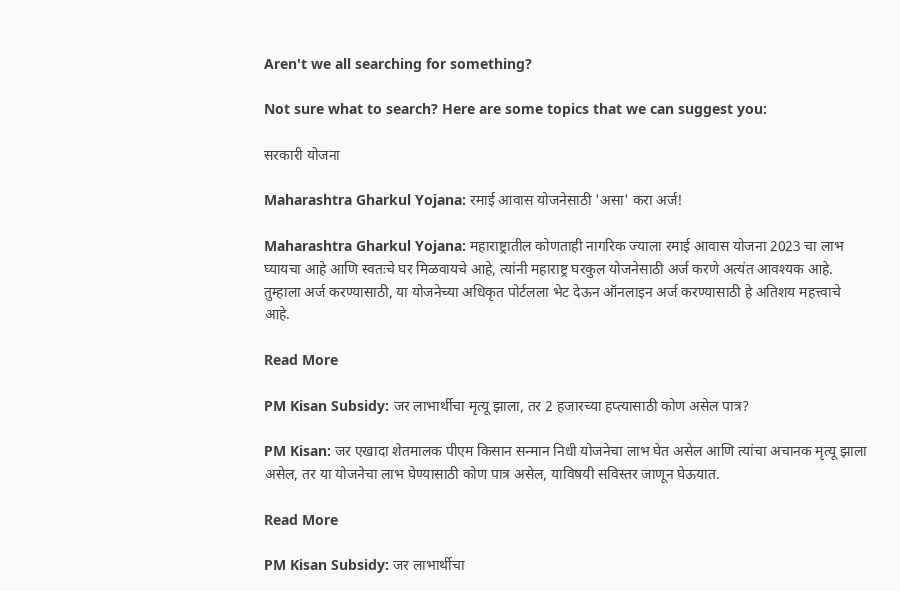Aren't we all searching for something?

Not sure what to search? Here are some topics that we can suggest you:

सरकारी योजना

Maharashtra Gharkul Yojana: रमाई आवास योजनेसाठी 'असा' करा अर्ज!

Maharashtra Gharkul Yojana: महाराष्ट्रातील कोणताही नागरिक ज्याला रमाई आवास योजना 2023 चा लाभ घ्यायचा आहे आणि स्वतःचे घर मिळवायचे आहे, त्यांनी महाराष्ट्र घरकुल योजनेसाठी अर्ज करणे अत्यंत आवश्यक आहे. तुम्‍हाला अर्ज करण्‍यासाठी, या योजनेच्‍या अधिकृत पोर्टलला भेट देऊन ऑनलाइन अर्ज करण्‍यासाठी हे अतिशय महत्त्वाचे आहे.

Read More

PM Kisan Subsidy: जर लाभार्थीचा मृत्यू झाला, तर 2 हजारच्या हप्त्यासाठी कोण असेल पात्र?

PM Kisan: जर एखादा शेतमालक पीएम किसान सन्मान निधी योजनेचा लाभ घेत असेल आणि त्यांचा अचानक मृत्यू झाला असेल, तर या योजनेचा लाभ घेण्यासाठी कोण पात्र असेल, याविषयी सविस्तर जाणून घेऊयात.

Read More

PM Kisan Subsidy: जर लाभार्थीचा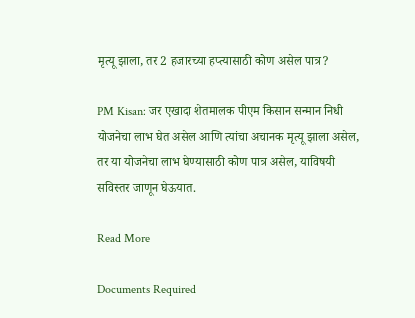मृत्यू झाला, तर 2 हजारच्या हप्त्यासाठी कोण असेल पात्र?

PM Kisan: जर एखादा शेतमालक पीएम किसान सन्मान निधी योजनेचा लाभ घेत असेल आणि त्यांचा अचानक मृत्यू झाला असेल, तर या योजनेचा लाभ घेण्यासाठी कोण पात्र असेल, याविषयी सविस्तर जाणून घेऊयात.

Read More

Documents Required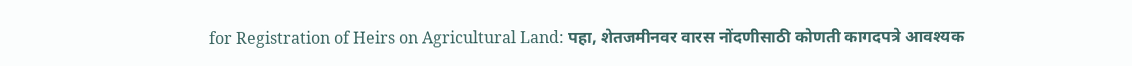for Registration of Heirs on Agricultural Land: पहा, शेतजमीनवर वारस नोंदणीसाठी कोणती कागदपत्रे आवश्यक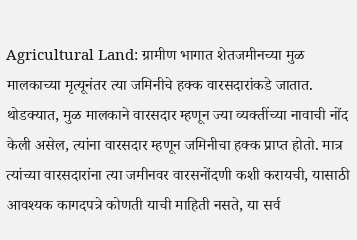Agricultural Land: ग्रामीण भागात शेतजमीनच्या मुळ मालकाच्या मृत्यूनंतर त्या जमिनीचे हक्क वारसदारांकडे जातात. थोडक्यात, मुळ मालकाने वारसदार म्हणून ज्या व्यक्तींच्या नावाची नोंद केली असेल, त्यांना वारसदार म्हणून जमिनीचा हक्क प्राप्त होतो. मात्र त्यांच्या वारसदारांना त्या जमीनवर वारसनोंदणी कशी करायची, यासाठी आवश्यक कागदपत्रे कोणती याची माहिती नसते, या सर्व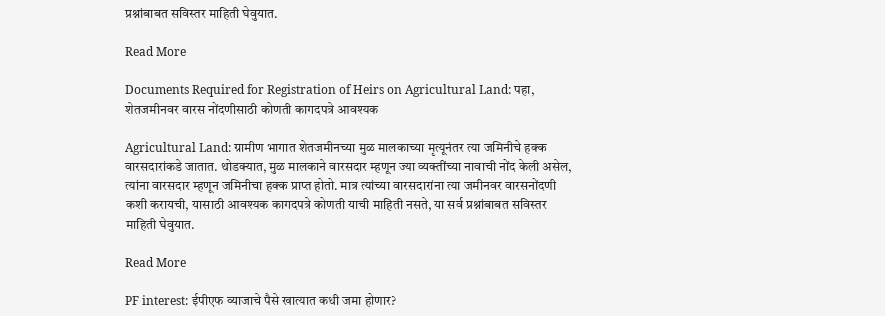प्रश्नांबाबत सविस्तर माहिती घेवुयात.

Read More

Documents Required for Registration of Heirs on Agricultural Land: पहा, शेतजमीनवर वारस नोंदणीसाठी कोणती कागदपत्रे आवश्यक

Agricultural Land: ग्रामीण भागात शेतजमीनच्या मुळ मालकाच्या मृत्यूनंतर त्या जमिनीचे हक्क वारसदारांकडे जातात. थोडक्यात, मुळ मालकाने वारसदार म्हणून ज्या व्यक्तींच्या नावाची नोंद केली असेल, त्यांना वारसदार म्हणून जमिनीचा हक्क प्राप्त होतो. मात्र त्यांच्या वारसदारांना त्या जमीनवर वारसनोंदणी कशी करायची, यासाठी आवश्यक कागदपत्रे कोणती याची माहिती नसते, या सर्व प्रश्नांबाबत सविस्तर माहिती घेवुयात.

Read More

PF interest: ईपीएफ व्याजाचे पैसे खात्यात कधी जमा होणार?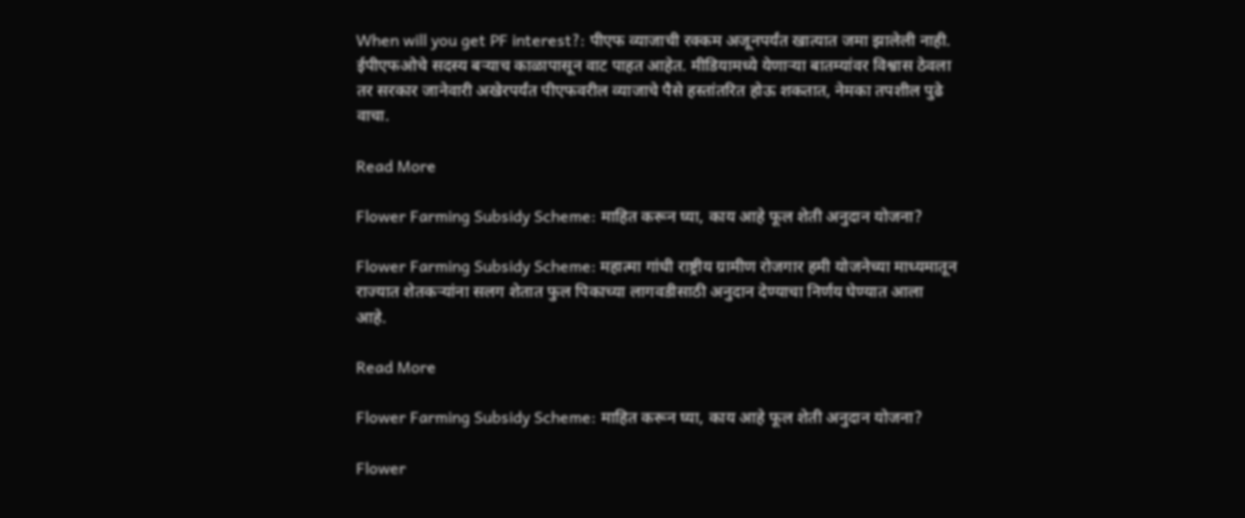When will you get PF interest?: पीएफ व्याजाची रक्कम अजूनपर्यंत खात्यात जमा झालेली नाही. ईपीएफओचे सदस्य बऱ्याच काळापासून वाट पाहत आहेत. मीडियामध्ये येणाऱ्या बातम्यांवर विश्वास ठेवला तर सरकार जानेवारी अखेरपर्यंत पीएफवरील व्याजाचे पैसे हस्तांतरित होऊ शकतात, नेमका तपशील पुढे वाचा.

Read More

Flower Farming Subsidy Scheme: माहित करून घ्या, काय आहे फूल शेती अनुदान योजना?

Flower Farming Subsidy Scheme: महात्मा गांधी राष्ट्रीय ग्रामीण रोजगार हमी योजनेच्या माध्यमातून राज्यात शेतकऱ्यांना सलग शेतात फुल पिकाच्या लागवडीसाठी अनुदान देण्याचा निर्णय घेण्यात आला आहे.

Read More

Flower Farming Subsidy Scheme: माहित करून घ्या, काय आहे फूल शेती अनुदान योजना?

Flower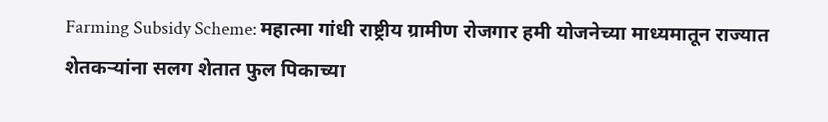Farming Subsidy Scheme: महात्मा गांधी राष्ट्रीय ग्रामीण रोजगार हमी योजनेच्या माध्यमातून राज्यात शेतकऱ्यांना सलग शेतात फुल पिकाच्या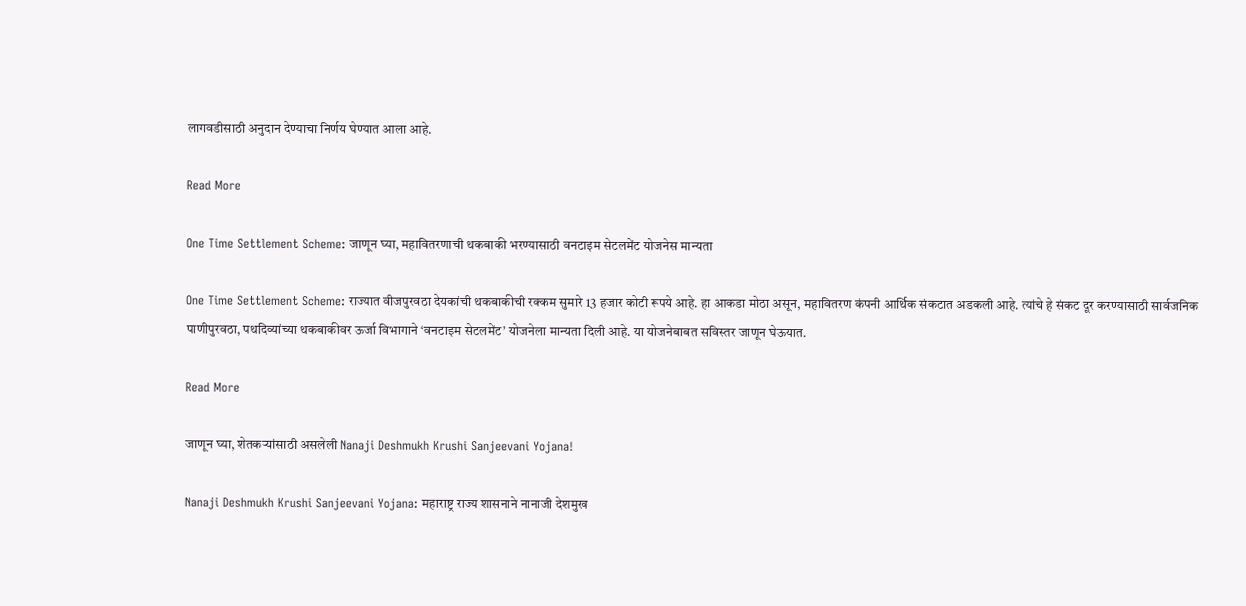लागवडीसाठी अनुदान देण्याचा निर्णय घेण्यात आला आहे.

Read More

One Time Settlement Scheme: जाणून घ्या, महावितरणाची थकबाकी भरण्यासाठी वनटाइम सेटलमेंट योजनेस मान्यता

One Time Settlement Scheme: राज्यात वीजपुरवठा देयकांची थकबाकीची रक्कम सुमारे 13 हजार कोटी रूपये आहे. हा आकडा मोठा असून, महावितरण कंपनी आर्थिक संकटात अडकली आहे. त्यांचे हे संकट दूर करण्यासाठी सार्वजनिक पाणीपुरवठा, पथदिव्यांच्या थकबाकीवर ऊर्जा विभागाने ‘वनटाइम सेटलमेंट’ योजनेला मान्यता दिली आहे. या योजनेबाबत सविस्तर जाणून घेऊयात.

Read More

जाणून घ्या, शेतकऱ्यांसाठी असलेली Nanaji Deshmukh Krushi Sanjeevani Yojana!

Nanaji Deshmukh Krushi Sanjeevani Yojana: महाराष्ट्र राज्य शासनाने नानाजी देशमुख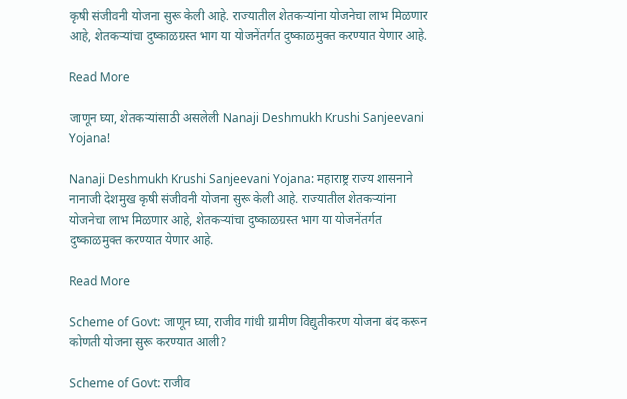कृषी संजीवनी योजना सुरू केली आहे. राज्यातील शेतकऱ्यांना योजनेचा लाभ मिळणार आहे, शेतकऱ्यांचा दुष्काळग्रस्त भाग या योजनेंतर्गत दुष्काळमुक्त करण्यात येणार आहे.

Read More

जाणून घ्या, शेतकऱ्यांसाठी असलेली Nanaji Deshmukh Krushi Sanjeevani Yojana!

Nanaji Deshmukh Krushi Sanjeevani Yojana: महाराष्ट्र राज्य शासनाने नानाजी देशमुख कृषी संजीवनी योजना सुरू केली आहे. राज्यातील शेतकऱ्यांना योजनेचा लाभ मिळणार आहे, शेतकऱ्यांचा दुष्काळग्रस्त भाग या योजनेंतर्गत दुष्काळमुक्त करण्यात येणार आहे.

Read More

Scheme of Govt: जाणून घ्या, राजीव गांधी ग्रामीण विद्युतीकरण योजना बंद करून कोणती योजना सुरू करण्यात आली?

Scheme of Govt: राजीव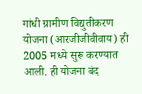गांधी ग्रामीण विद्युतीकरण योजना (आरजीजीवीवाय) ही 2005 मध्ये सुरू करण्यात आली. ही योजना बंद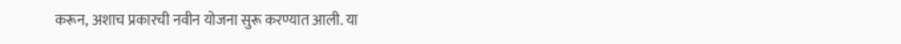करून, अशाच प्रकारची नवीन योजना सुरू करण्यात आली. या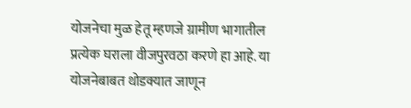योजनेचा मुळ हेतू म्हणजे ग्रामीण भागातील प्रत्येक घराला वीजपुरवठा करणे हा आहे. या योजनेबाबत थोडक्यात जाणून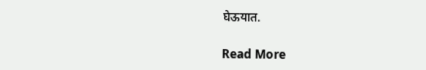घेऊयात.

Read More